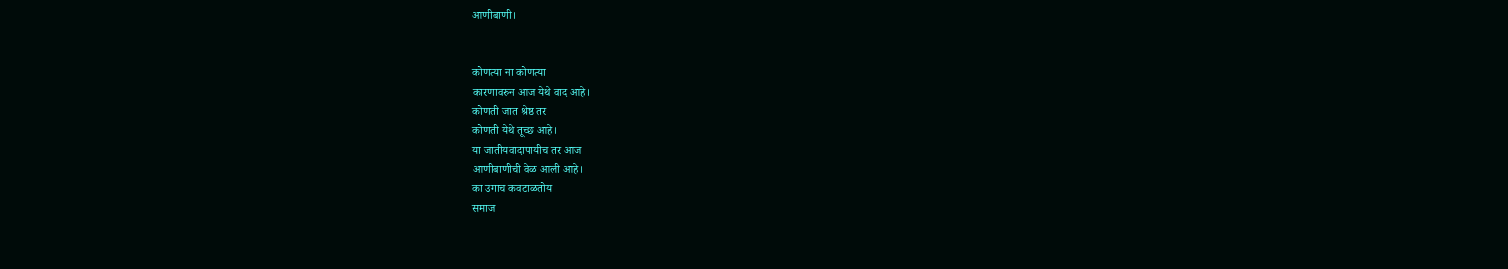आणीबाणी।


कोणत्या ना कोणत्या
कारणावरुन आज येथे वाद आहे।
कोणती जात श्रेष्ठ तर
कोणती येथे तूच्छ आहे।
या जातीयवादापायीच तर आज
आणीबाणीची वेळ आली आहे।
का उगाच कवटाळतोय
समाज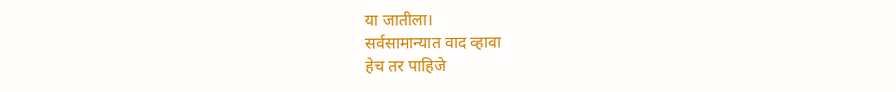या जातीला।
सर्वसामान्यात वाद व्हावा
हेच तर पाहिजे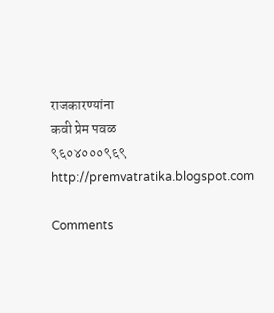राजकारण्यांना
कवी प्रेम पवळ
९६०४०००९६९
http://premvatratika.blogspot.com

Comments